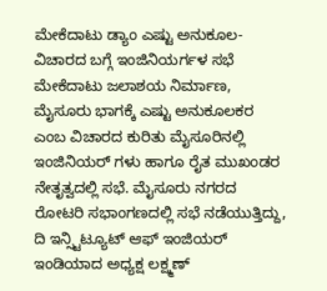ಮೇಕೆದಾಟು ಡ್ಯಾಂ ಎಷ್ಟು ಅನುಕೂಲ- ವಿಚಾರದ ಬಗ್ಗೆ ಇಂಜಿನಿಯರ್ಗಳ ಸಭೆ
ಮೇಕೆದಾಟು ಜಲಾಶಯ ನಿರ್ಮಾಣ, ಮೈಸೂರು ಭಾಗಕ್ಕೆ ಎಷ್ಟು ಅನುಕೂಲಕರ ಎಂಬ ವಿಚಾರದ ಕುರಿತು ಮೈಸೂರಿನಲ್ಲಿ ಇಂಜಿನಿಯರ್ ಗಳು ಹಾಗೂ ರೈತ ಮುಖಂಡರ ನೇತೃತ್ವದಲ್ಲಿ ಸಭೆ. ಮೈಸೂರು ನಗರದ ರೋಟರಿ ಸಭಾಂಗಣದಲ್ಲಿ ಸಭೆ ನಡೆಯುತ್ತಿದ್ದು, ದಿ ಇನ್ಸ್ಟಿಟ್ಯೂಟ್ ಆಫ್ ಇಂಜಿಯರ್ ಇಂಡಿಯಾದ ಅಧ್ಯಕ್ಷ ಲಕ್ಷ್ಮಣ್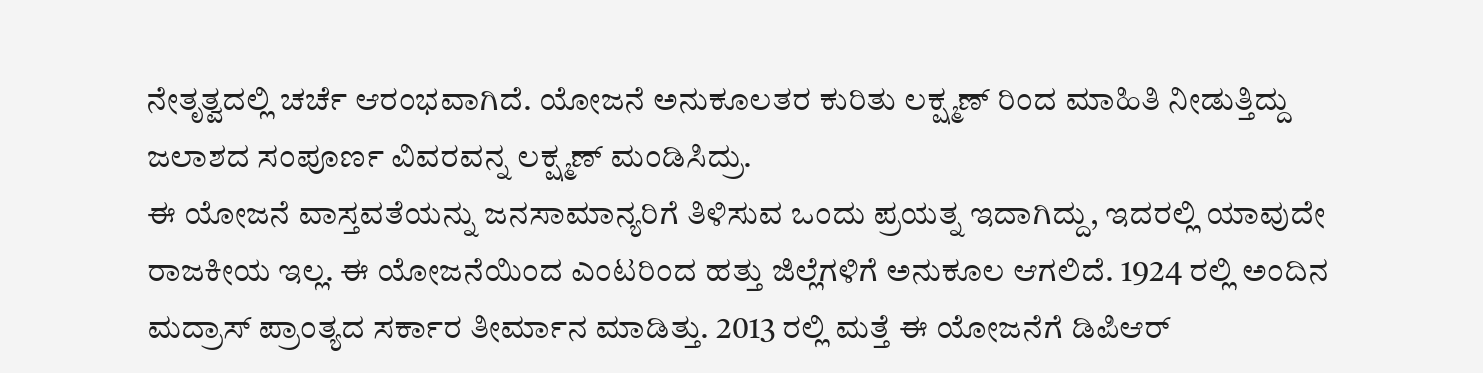ನೇತೃತ್ವದಲ್ಲಿ ಚರ್ಚೆ ಆರಂಭವಾಗಿದೆ. ಯೋಜನೆ ಅನುಕೂಲತರ ಕುರಿತು ಲಕ್ಷ್ಮಣ್ ರಿಂದ ಮಾಹಿತಿ ನೀಡುತ್ತಿದ್ದು ಜಲಾಶದ ಸಂಪೂರ್ಣ ವಿವರವನ್ನ ಲಕ್ಷ್ಮಣ್ ಮಂಡಿಸಿದ್ರು.
ಈ ಯೋಜನೆ ವಾಸ್ತವತೆಯನ್ನು ಜನಸಾಮಾನ್ಯರಿಗೆ ತಿಳಿಸುವ ಒಂದು ಪ್ರಯತ್ನ ಇದಾಗಿದ್ದು, ಇದರಲ್ಲಿ ಯಾವುದೇ ರಾಜಕೀಯ ಇಲ್ಲ. ಈ ಯೋಜನೆಯಿಂದ ಎಂಟರಿಂದ ಹತ್ತು ಜಿಲ್ಲೆಗಳಿಗೆ ಅನುಕೂಲ ಆಗಲಿದೆ. 1924 ರಲ್ಲಿ ಅಂದಿನ ಮದ್ರಾಸ್ ಪ್ರಾಂತ್ಯದ ಸರ್ಕಾರ ತೀರ್ಮಾನ ಮಾಡಿತ್ತು. 2013 ರಲ್ಲಿ ಮತ್ತೆ ಈ ಯೋಜನೆಗೆ ಡಿಪಿಆರ್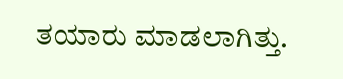ತಯಾರು ಮಾಡಲಾಗಿತ್ತು.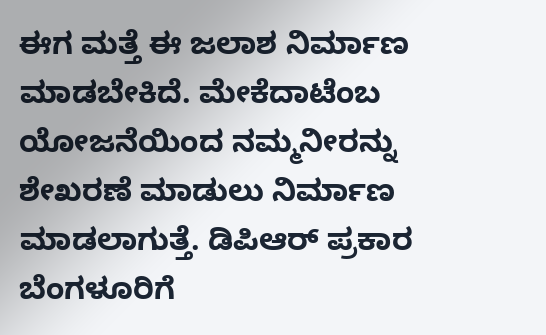ಈಗ ಮತ್ತೆ ಈ ಜಲಾಶ ನಿರ್ಮಾಣ ಮಾಡಬೇಕಿದೆ. ಮೇಕೆದಾಟೆಂಬ ಯೋಜನೆಯಿಂದ ನಮ್ಮನೀರನ್ನು ಶೇಖರಣೆ ಮಾಡುಲು ನಿರ್ಮಾಣ ಮಾಡಲಾಗುತ್ತೆ. ಡಿಪಿಆರ್ ಪ್ರಕಾರ ಬೆಂಗಳೂರಿಗೆ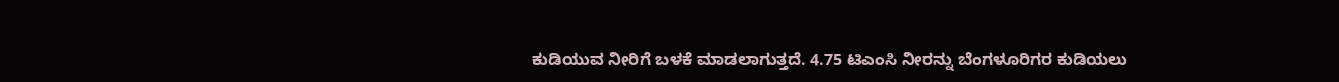ಕುಡಿಯುವ ನೀರಿಗೆ ಬಳಕೆ ಮಾಡಲಾಗುತ್ತದೆ. 4.75 ಟಿಎಂಸಿ ನೀರನ್ನು ಬೆಂಗಳೂರಿಗರ ಕುಡಿಯಲು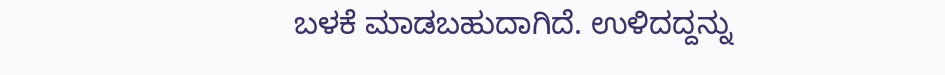ಬಳಕೆ ಮಾಡಬಹುದಾಗಿದೆ. ಉಳಿದದ್ದನ್ನು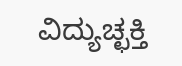ವಿದ್ಯುಚ್ಛಕ್ತಿ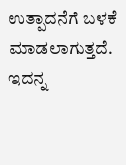ಉತ್ಪಾದನೆಗೆ ಬಳಕೆ ಮಾಡಲಾಗುತ್ತದೆ. ಇದನ್ನ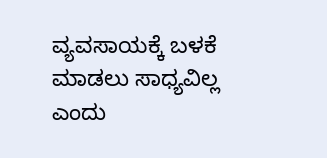ವ್ಯವಸಾಯಕ್ಕೆ ಬಳಕೆ ಮಾಡಲು ಸಾಧ್ಯವಿಲ್ಲ ಎಂದು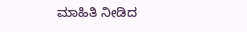ಮಾಹಿತಿ ನೀಡಿದ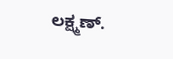ಲಕ್ಷ್ಮಣ್.